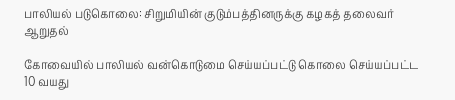பாலியல் படுகொலை: சிறுமியின் குடும்பத்தினருக்கு கழகத் தலைவர் ஆறுதல்

கோவையில் பாலியல் வன்கொடுமை செய்யப்பட்டு கொலை செய்யப்பட்ட 10 வயது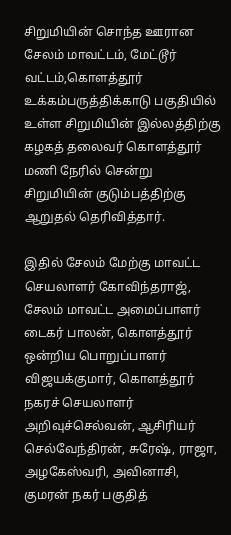சிறுமியின் சொந்த ஊரான சேலம் மாவட்டம், மேட்டூர் வட்டம்,கொளத்தூர் உக்கம்பருத்திக்காடு பகுதியில் உள்ள சிறுமியின் இல்லத்திற்கு கழகத் தலைவர் கொளத்தூர் மணி நேரில் சென்று சிறுமியின் குடும்பத்திற்கு ஆறுதல் தெரிவித்தார்.

இதில் சேலம் மேற்கு மாவட்ட செயலாளர் கோவிந்தராஜ், சேலம் மாவட்ட அமைப்பாளர் டைகர் பாலன், கொளத்தூர் ஒன்றிய பொறுப்பாளர் விஜயக்குமார், கொளத்தூர் நகரச் செயலாளர் அறிவுச்செல்வன், ஆசிரியர் செல்வேந்திரன், சுரேஷ், ராஜா, அழகேஸ்வரி, அவினாசி, குமரன் நகர் பகுதித்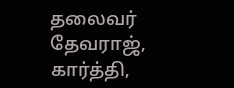தலைவர் தேவராஜ், கார்த்தி,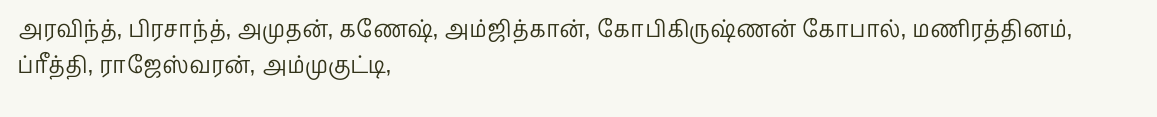அரவிந்த், பிரசாந்த், அமுதன், கணேஷ், அம்ஜித்கான், கோபிகிருஷ்ணன் கோபால், மணிரத்தினம், ப்ரீத்தி, ராஜேஸ்வரன், அம்முகுட்டி,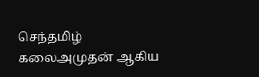செந்தமிழ் கலைஅமுதன் ஆகிய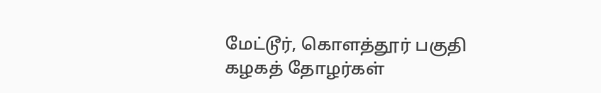மேட்டூர், கொளத்தூர் பகுதி கழகத் தோழர்கள்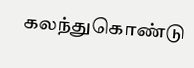கலந்துகொண்டு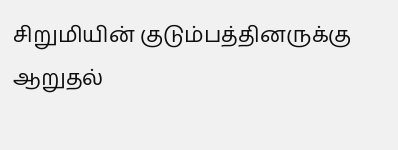சிறுமியின் குடும்பத்தினருக்கு ஆறுதல்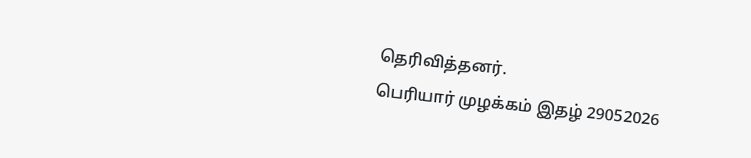தெரிவித்தனர்.
பெரியார் முழக்கம் இதழ் 29052026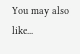You may also like...